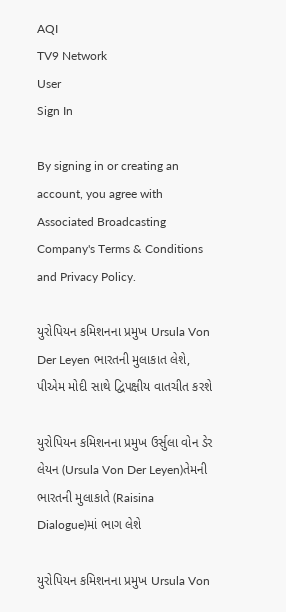AQI
TV9 Network
User
Sign In

By signing in or creating an account, you agree with Associated Broadcasting Company's Terms & Conditions and Privacy Policy.

યુરોપિયન કમિશનના પ્રમુખ Ursula Von Der Leyen ભારતની મુલાકાત લેશે, પીએમ મોદી સાથે દ્વિપક્ષીય વાતચીત કરશે

યુરોપિયન કમિશનના પ્રમુખ ઉર્સુલા વોન ડેર લેયન (Ursula Von Der Leyen)તેમની ભારતની મુલાકાતે (Raisina Dialogue)માં ભાગ લેશે

યુરોપિયન કમિશનના પ્રમુખ Ursula Von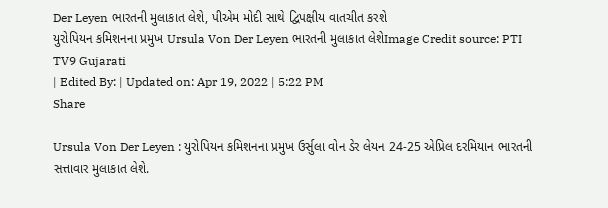Der Leyen ભારતની મુલાકાત લેશે, પીએમ મોદી સાથે દ્વિપક્ષીય વાતચીત કરશે
યુરોપિયન કમિશનના પ્રમુખ Ursula Von Der Leyen ભારતની મુલાકાત લેશેImage Credit source: PTI
TV9 Gujarati
| Edited By: | Updated on: Apr 19, 2022 | 5:22 PM
Share

Ursula Von Der Leyen : યુરોપિયન કમિશનના પ્રમુખ ઉર્સુલા વોન ડેર લેયન 24-25 એપ્રિલ દરમિયાન ભારતની સત્તાવાર મુલાકાત લેશે.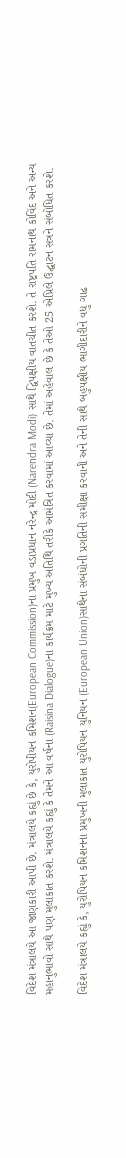વિદેશ મંત્રાલયે આ જાણકારી આપી છે. મંત્રાલયે કહ્યું છે કે, યુરોપીયન કમિશન(European Commission)ના પ્રમુખ વડાપ્રધાન નરેન્દ્ર મોદી (Narendra Modi) સાથે દ્વિપક્ષીય વાતચીત કરશે. તે રાષ્ટ્રપતિ રામનાથ કોવિંદ અને અન્ય મહાનુભાવો સાથે પણ મુલાકાત કરશે. મંત્રાલયે કહ્યું કે તેમને આ વર્ષના (Raisina Dialogue)ના કાર્યક્રમ માટે મુખ્ય અતિથિ તરીકે આમંત્રિત કરવામાં આવ્યા છે. તેમાં અહેવાલ છે કે તેઓ 25 એપ્રિલે ઉદ્ઘાટન સત્રને સંબોધિત કરશે.

વિદેશ મંત્રાલયે કહ્યું કે, યુરોપિયન કમિશનના પ્રમુખની મુલાકાત યુરોપિયન યુનિયન (European Union)સાથેના સંબંધોની પ્રગતિની સમીક્ષા કરવાની અને તેની સાથે બહુપક્ષીય ભાગીદારીને વધુ ગાઢ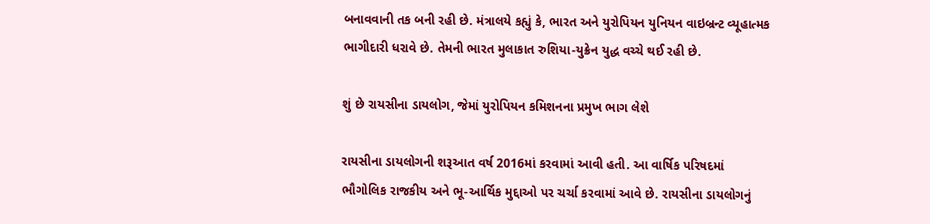બનાવવાની તક બની રહી છે. મંત્રાલયે કહ્યું કે, ભારત અને યુરોપિયન યુનિયન વાઇબ્રન્ટ વ્યૂહાત્મક ભાગીદારી ધરાવે છે. તેમની ભારત મુલાકાત રુશિયા-યુક્રેન યુદ્ધ વચ્ચે થઈ રહી છે.

શું છે રાયસીના ડાયલોગ, જેમાં યુરોપિયન કમિશનના પ્રમુખ ભાગ લેશે

રાયસીના ડાયલોગની શરૂઆત વર્ષ 2016માં કરવામાં આવી હતી. આ વાર્ષિક પરિષદમાં ભૌગોલિક રાજકીય અને ભૂ-આર્થિક મુદ્દાઓ પર ચર્ચા કરવામાં આવે છે. રાયસીના ડાયલોગનું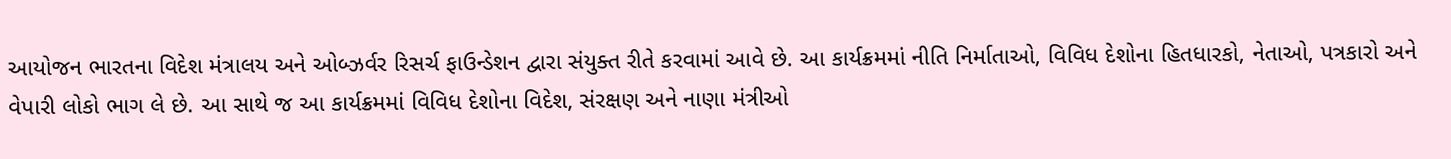આયોજન ભારતના વિદેશ મંત્રાલય અને ઓબ્ઝર્વર રિસર્ચ ફાઉન્ડેશન દ્વારા સંયુક્ત રીતે કરવામાં આવે છે. આ કાર્યક્રમમાં નીતિ નિર્માતાઓ, વિવિધ દેશોના હિતધારકો, નેતાઓ, પત્રકારો અને વેપારી લોકો ભાગ લે છે. આ સાથે જ આ કાર્યક્રમમાં વિવિધ દેશોના વિદેશ, સંરક્ષણ અને નાણા મંત્રીઓ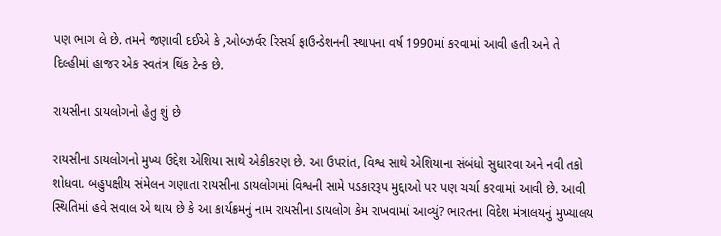પણ ભાગ લે છે. તમને જણાવી દઈએ કે ,ઓબ્ઝર્વર રિસર્ચ ફાઉન્ડેશનની સ્થાપના વર્ષ 1990માં કરવામાં આવી હતી અને તે દિલ્હીમાં હાજર એક સ્વતંત્ર થિંક ટેન્ક છે.

રાયસીના ડાયલોગનો હેતુ શું છે

રાયસીના ડાયલોગનો મુખ્ય ઉદ્દેશ એશિયા સાથે એકીકરણ છે. આ ઉપરાંત, વિશ્વ સાથે એશિયાના સંબંધો સુધારવા અને નવી તકો શોધવા. બહુપક્ષીય સંમેલન ગણાતા રાયસીના ડાયલોગમાં વિશ્વની સામે પડકારરૂપ મુદ્દાઓ પર પણ ચર્ચા કરવામાં આવી છે. આવી સ્થિતિમાં હવે સવાલ એ થાય છે કે આ કાર્યક્રમનું નામ રાયસીના ડાયલોગ કેમ રાખવામાં આવ્યું? ભારતના વિદેશ મંત્રાલયનું મુખ્યાલય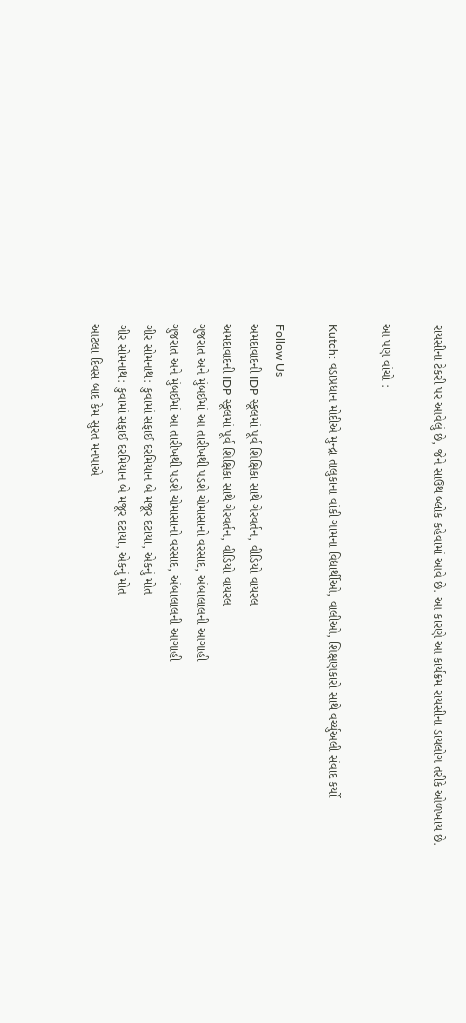રાયસીના ટેકરી પર આવેલું છે, જેને સાઉથ બ્લોક કહેવામાં આવે છે. આ કારણે આ કાર્યક્રમ રાયસીના ડાયલોગ તરીકે ઓળખાય છે.

આ પણ વાંચો :

Kutch: વડાપ્રધાન મોદીએ મુન્દ્રા તાલુકાના વાંકી ગામના વિદ્યાર્થીઓ, વાલીઓ, શિક્ષણકારો સાથે વર્ચ્યુઅલી સંવાદ કર્યો

Follow Us
અમદાવાદની IDP સ્કૂલમાં પૂર્વ શિક્ષિકા સાથે ગેરવર્તન, વીડિયો વાયરલ
અમદાવાદની IDP સ્કૂલમાં પૂર્વ શિક્ષિકા સાથે ગેરવર્તન, વીડિયો વાયરલ
ગુજરાત અને મુંબઈમાં આ તારીખથી પડશે ચોમાસાનો વરસાદ, અંબાલાલની આગાહી
ગુજરાત અને મુંબઈમાં આ તારીખથી પડશે ચોમાસાનો વરસાદ, અંબાલાલની આગાહી
ગીર સોમનાથ: કુવામાં સફાઈ દરમિયાન બે મજૂર દટાયા, એકનું મોત
ગીર સોમનાથ: કુવામાં સફાઈ દરમિયાન બે મજૂર દટાયા, એકનું મોત
આટલા દિવસ બાદ કેમ સુરત મનપાએ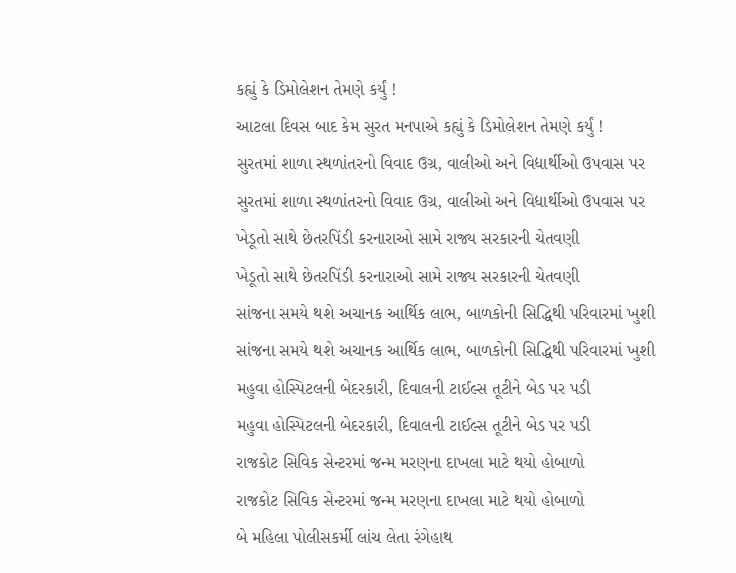કહ્યું કે ડિમોલેશન તેમણે કર્યું !
આટલા દિવસ બાદ કેમ સુરત મનપાએ કહ્યું કે ડિમોલેશન તેમણે કર્યું !
સુરતમાં શાળા સ્થળાંતરનો વિવાદ ઉગ્ર, વાલીઓ અને વિદ્યાર્થીઓ ઉપવાસ પર
સુરતમાં શાળા સ્થળાંતરનો વિવાદ ઉગ્ર, વાલીઓ અને વિદ્યાર્થીઓ ઉપવાસ પર
ખેડૂતો સાથે છેતરપિંડી કરનારાઓ સામે રાજ્ય સરકારની ચેતવણી
ખેડૂતો સાથે છેતરપિંડી કરનારાઓ સામે રાજ્ય સરકારની ચેતવણી
સાંજના સમયે થશે અચાનક આર્થિક લાભ, બાળકોની સિદ્ધિથી પરિવારમાં ખુશી
સાંજના સમયે થશે અચાનક આર્થિક લાભ, બાળકોની સિદ્ધિથી પરિવારમાં ખુશી
મહુવા હોસ્પિટલની બેદરકારી, દિવાલની ટાઈલ્સ તૂટીને બેડ પર પડી
મહુવા હોસ્પિટલની બેદરકારી, દિવાલની ટાઈલ્સ તૂટીને બેડ પર પડી
રાજકોટ સિવિક સેન્ટરમાં જન્મ મરણના દાખલા માટે થયો હોબાળો
રાજકોટ સિવિક સેન્ટરમાં જન્મ મરણના દાખલા માટે થયો હોબાળો
બે મહિલા પોલીસકર્મી લાંચ લેતા રંગેહાથ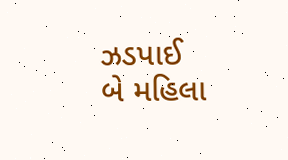ઝડપાઈ
બે મહિલા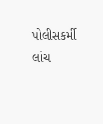પોલીસકર્મી લાંચ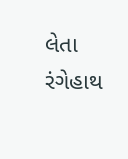લેતા રંગેહાથ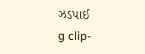ઝડપાઈ
g clip-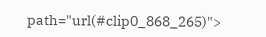path="url(#clip0_868_265)">